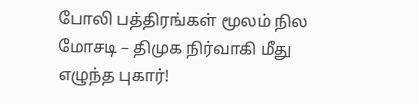போலி பத்திரங்கள் மூலம் நில மோசடி – திமுக நிர்வாகி மீது எழுந்த புகார்!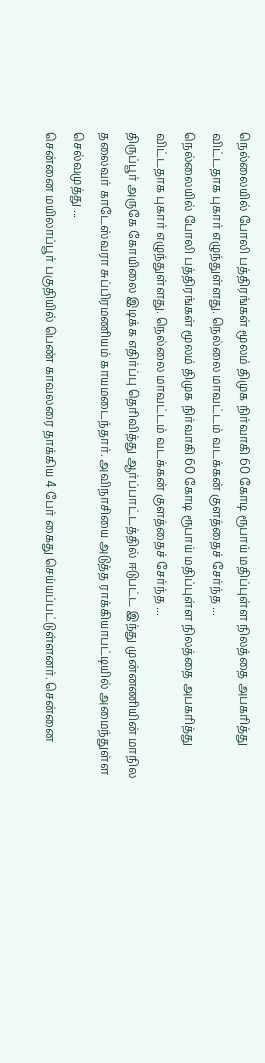நெல்லையில் போலி பத்திரங்கள் மூலம் திமுக நிர்வாகி 60 கோடி ரூபாய் மதிப்புள்ள நிலத்தை அபகரித்து விட்டதாக புகார் எழுந்துள்ளது. நெல்லை மாவட்டம் வடக்கன் குளத்தைச் சேர்ந்த ...
நெல்லையில் போலி பத்திரங்கள் மூலம் திமுக நிர்வாகி 60 கோடி ரூபாய் மதிப்புள்ள நிலத்தை அபகரித்து விட்டதாக புகார் எழுந்துள்ளது. நெல்லை மாவட்டம் வடக்கன் குளத்தைச் சேர்ந்த ...
திருப்பூர் அருகே கோயிலை இடிக்க எதிர்ப்பு தெரிவித்து ஆர்ப்பாட்டத்தில் ஈடுபட்ட இந்து முன்னணியின் மாநில தலைவர் காடேஸ்வரா சுப்பிரமணியம் காயமடைந்தார். அவிநாசியை அடுத்த ராக்கியாபட்டியில் அமைந்துள்ள செல்வமுத்து ...
சென்னை மயிலாப்பூர் பகுதியில் பெண் காவலரை தாக்கிய 4 பேர் கைது செய்யப்பட்டுள்ளனர். சென்னை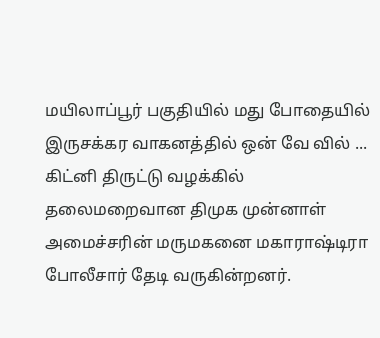மயிலாப்பூர் பகுதியில் மது போதையில் இருசக்கர வாகனத்தில் ஒன் வே வில் ...
கிட்னி திருட்டு வழக்கில் தலைமறைவான திமுக முன்னாள் அமைச்சரின் மருமகனை மகாராஷ்டிரா போலீசார் தேடி வருகின்றனர்.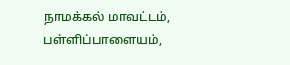நாமக்கல் மாவட்டம், பள்ளிப்பாளையம்,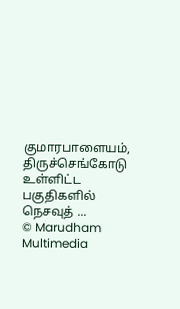குமாரபாளையம், திருச்செங்கோடு உள்ளிட்ட பகுதிகளில் நெசவுத் ...
© Marudham Multimedia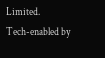Limited.
Tech-enabled by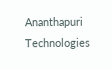Ananthapuri Technologies